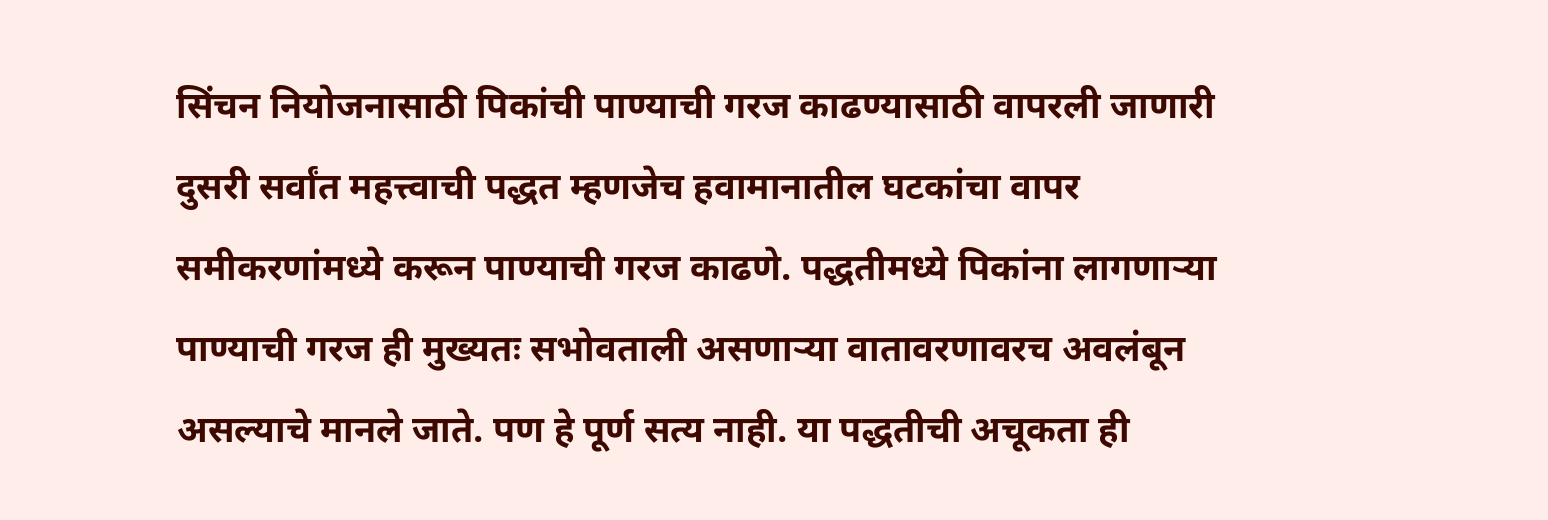सिंचन नियोजनासाठी पिकांची पाण्याची गरज काढण्यासाठी वापरली जाणारी दुसरी सर्वांत महत्त्वाची पद्धत म्हणजेच हवामानातील घटकांचा वापर समीकरणांमध्ये करून पाण्याची गरज काढणे. पद्धतीमध्ये पिकांना लागणाऱ्या पाण्याची गरज ही मुख्यतः सभोवताली असणाऱ्या वातावरणावरच अवलंबून असल्याचे मानले जाते. पण हे पूर्ण सत्य नाही. या पद्धतीची अचूकता ही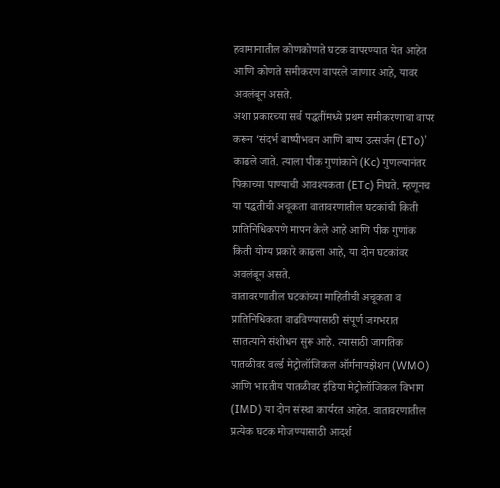हवामानातील कोणकोणते घटक वापरण्यात येत आहेत आणि कोणते समीकरण वापरले जाणार आहे, यावर अवलंबून असते.
अशा प्रकारच्या सर्व पद्धतींमध्ये प्रथम समीकरणाचा वापर करून ‘संदर्भ बाष्पीभवन आणि बाष्प उत्सर्जन (ETo)’ काढले जाते. त्याला पीक गुणांकाने (Kc) गुणल्यानंतर पिकाच्या पाण्याची आवश्यकता (ETc) निघते. म्हणूनच या पद्धतीची अचूकता वातावरणातील घटकांची किती प्रातिनिधिकपणे मापन केले आहे आणि पीक गुणांक किती योग्य प्रकारे काढला आहे, या दोन घटकांवर अवलंबून असते.
वातावरणातील घटकांच्या माहितीची अचूकता व प्रातिनिधिकता वाढविण्यासाठी संपूर्ण जगभरात सातत्याने संशोधन सुरू आहे. त्यासाठी जागतिक पातळीवर वर्ल्ड मेट्रोलॉजिकल ऑर्गनायझेशन (WMO) आणि भारतीय पातळीवर इंडिया मेट्रोलॉजिकल विभाग (IMD) या दोन संस्था कार्यरत आहेत. वातावरणातील प्रत्येक घटक मोजण्यासाठी आदर्श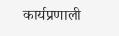कार्यप्रणाली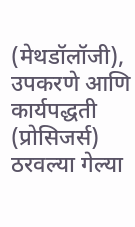(मेथडॉलॉजी), उपकरणे आणि कार्यपद्धती (प्रोसिजर्स) ठरवल्या गेल्या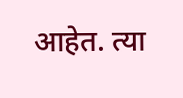आहेत. त्या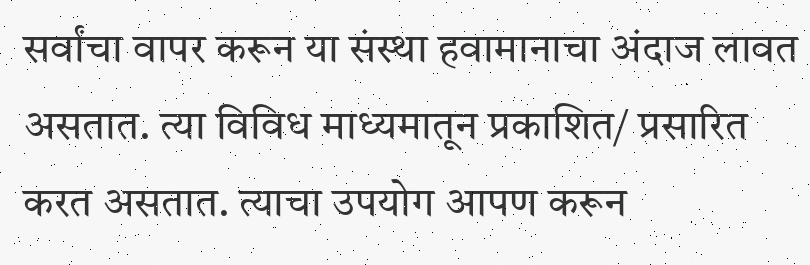सर्वांचा वापर करून या संस्था हवामानाचा अंदाज लावत असतात. त्या विविध माध्यमातून प्रकाशित/ प्रसारित करत असतात. त्याचा उपयोग आपण करून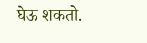घेऊ शकतो.